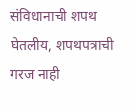संविधानाची शपथ घेतलीय, शपथपत्राची गरज नाही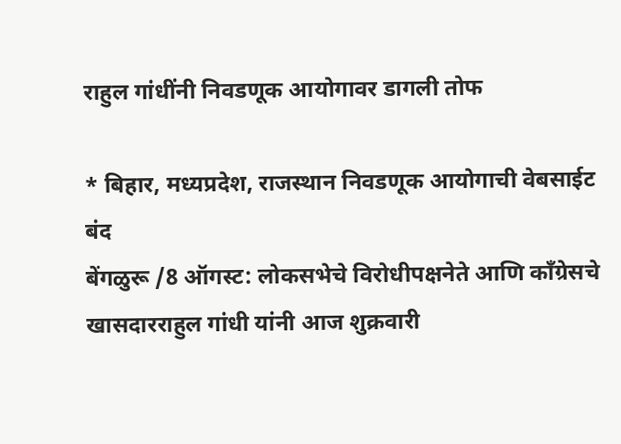राहुल गांधींनी निवडणूक आयोगावर डागली तोफ

* बिहार, मध्यप्रदेश, राजस्थान निवडणूक आयोगाची वेबसाईट बंद                                                                                        बेंगळुरू /8 ऑगस्ट: लोकसभेचे विरोधीपक्षनेते आणि काँग्रेसचे खासदारराहुल गांधी यांनी आज शुक्रवारी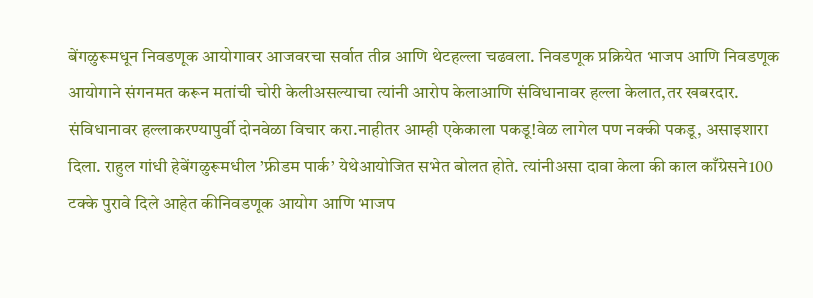बेंगळुरूमधून निवडणूक आयोगावर आजवरचा सर्वात तीव्र आणि थेटहल्ला चढवला. निवडणूक प्रक्रियेत भाजप आणि निवडणूक आयोगाने संगनमत करून मतांची चोरी केलीअसल्याचा त्यांनी आरोप केलाआणि संविधानावर हल्ला केलात,तर खबरदार. संविधानावर हल्लाकरण्यापुर्वी दोनवेळा विचार करा.नाहीतर आम्ही एकेकाला पकडू!वेळ लागेल पण नक्की पकडू, असाइशारा दिला. राहुल गांधी हेबेंगळुरूमधील ’फ्रीडम पार्क’ येथेआयोजित सभेत बोलत होते. त्यांनीअसा दावा केला की काल काँग्रेसने100 टक्के पुरावे दिले आहेत कीनिवडणूक आयोग आणि भाजप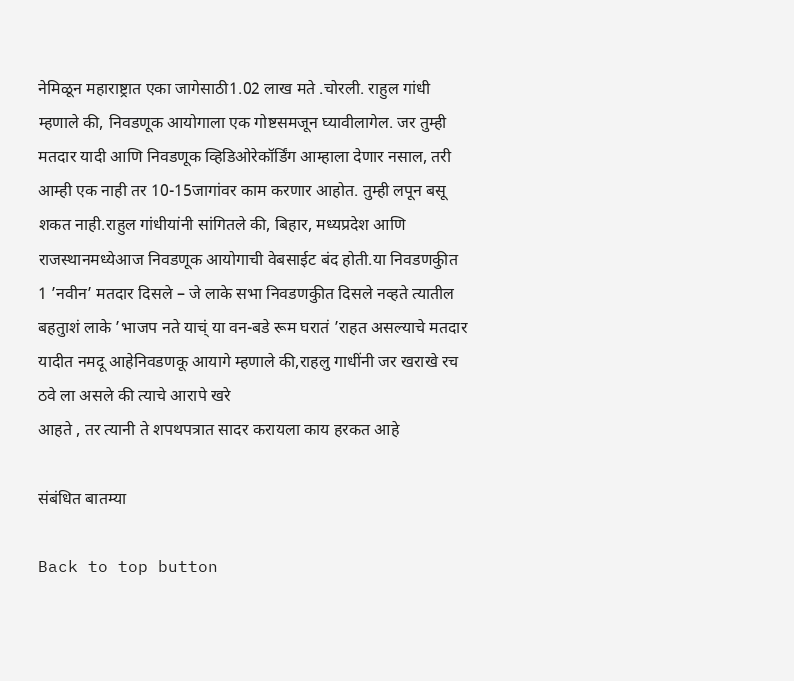नेमिळून महाराष्ट्रात एका जागेसाठी1.02 लाख मते .चोरली. राहुल गांधी म्हणाले की, निवडणूक आयोगाला एक गोष्टसमजून घ्यावीलागेल. जर तुम्ही मतदार यादी आणि निवडणूक व्हिडिओरेकॉर्डिंग आम्हाला देणार नसाल, तरी आम्ही एक नाही तर 10-15जागांवर काम करणार आहोत. तुम्ही लपून बसू शकत नाही.राहुल गांधीयांनी सांगितले की, बिहार, मध्यप्रदेश आणि राजस्थानमध्येआज निवडणूक आयोगाची वेबसाईट बंद होती.या निवडणकुीत 1 ’नवीन’ मतदार दिसले – जे लाके सभा निवडणकुीत दिसले नव्हते त्यातील बहतुाशं लाके ’भाजप नते याच्ं या वन-बडे रूम घरातं ’राहत असल्याचे मतदार यादीत नमदू आहेनिवडणकू आयागे म्हणाले की,राहलु गाधींनी जर खराखे रच ठवे ला असले की त्याचे आरापे खरे
आहते , तर त्यानी ते शपथपत्रात सादर करायला काय हरकत आहे

संबंधित बातम्या

Back to top button